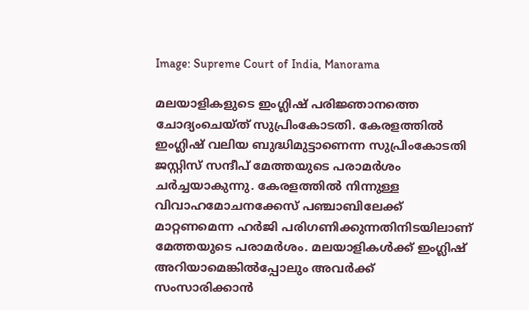Image: Supreme Court of India, Manorama

മലയാളികളുടെ ഇംഗ്ലിഷ് പരിജ്ഞാനത്തെ ചോദ്യംചെയ്ത് സുപ്രിംകോടതി. കേരളത്തില്‍ ഇംഗ്ലിഷ് വലിയ ബുദ്ധിമുട്ടാണെന്ന സുപ്രിംകോടതി ജസ്റ്റിസ് സന്ദീപ് മേത്തയുടെ പരാമര്‍ശം ചര്‍ച്ചയാകുന്നു. കേരളത്തിൽ നിന്നുള്ള വിവാഹമോചനക്കേസ് പഞ്ചാബിലേക്ക് മാറ്റണമെന്ന ഹർജി പരിഗണിക്കുന്നതിനിടയിലാണ് മേത്തയുടെ പരാമര്‍ശം. മലയാളികള്‍ക്ക് ഇംഗ്ലിഷ് അറിയാമെങ്കില്‍പ്പോലും അവര്‍ക്ക് സംസാരിക്കാന്‍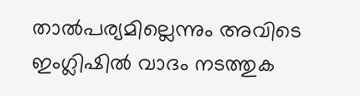താല്‍പര്യമില്ലെന്നും അവിടെ ഇംഗ്ലിഷില്‍ വാദം നടത്തുക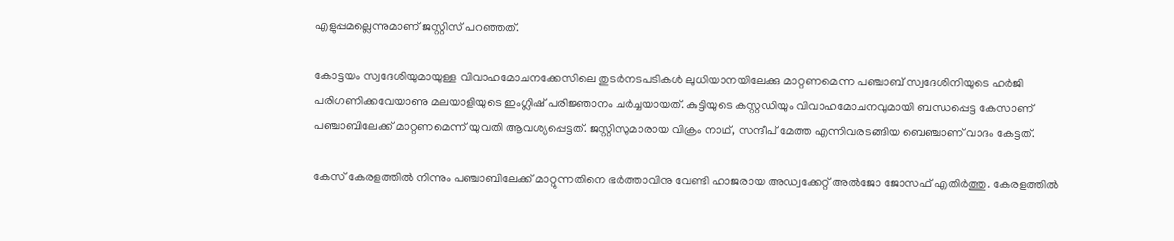എളുപ്പമല്ലെന്നുമാണ് ജസ്റ്റിസ് പറഞ്ഞത്.

കോട്ടയം സ്വദേശിയുമായുള്ള വിവാഹമോചനക്കേസിലെ തുടർനടപടികൾ ലുധിയാനയിലേക്കു മാറ്റണമെന്ന പഞ്ചാബ് സ്വദേശിനിയുടെ ഹർജി പരിഗണിക്കവേയാണു മലയാളിയുടെ ഇംഗ്ലിഷ് പരിജ്ഞാനം ചര്‍ച്ചയായത്. കുട്ടിയുടെ കസ്റ്റഡിയും വിവാഹമോചനവുമായി ബന്ധപ്പെട്ട കേസാണ് പഞ്ചാബിലേക്ക് മാറ്റണമെന്ന് യുവതി ആവശ്യപ്പെട്ടത്. ജസ്റ്റിസുമാരായ വിക്രം നാഥ്, സന്ദീപ് മേത്ത എന്നിവരടങ്ങിയ ബെഞ്ചാണ് വാദം കേട്ടത്.

കേസ് കേരളത്തില്‍ നിന്നും പഞ്ചാബിലേക്ക് മാറ്റുന്നതിനെ ഭര്‍ത്താവിനു വേണ്ടി ഹാജരായ അഡ്വക്കേറ്റ് അൽജോ ജോസഫ് എതിര്‍ത്തു. കേരളത്തില്‍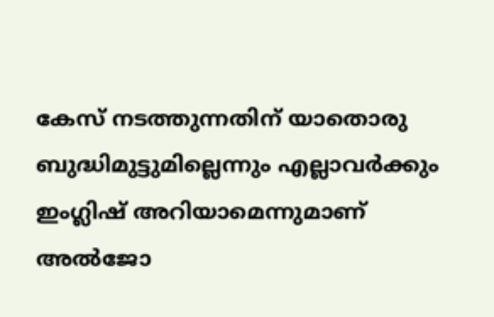കേസ് നടത്തുന്നതിന് യാതൊരു ബുദ്ധിമുട്ടുമില്ലെന്നും എല്ലാവര്‍ക്കും ഇംഗ്ലിഷ് അറിയാമെന്നുമാണ് അല്‍ജോ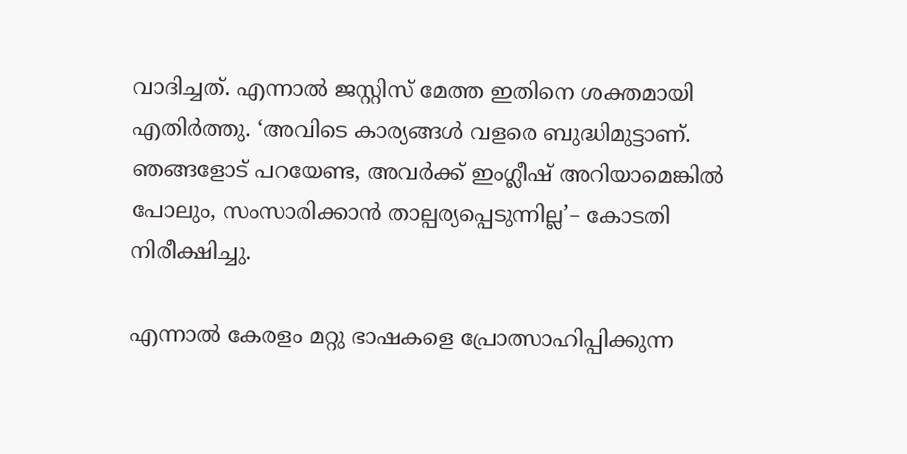വാദിച്ചത്. എന്നാല്‍ ജസ്റ്റിസ് മേത്ത ഇതിനെ ശക്തമായി എതിർത്തു. ‘അവിടെ കാര്യങ്ങൾ വളരെ ബുദ്ധിമുട്ടാണ്. ഞങ്ങളോട് പറയേണ്ട, അവർക്ക് ഇംഗ്ലീഷ് അറിയാമെങ്കിൽ പോലും, സംസാരിക്കാൻ താല്പര്യപ്പെടുന്നില്ല’– കോടതി നിരീക്ഷിച്ചു.

എന്നാല്‍ കേരളം മറ്റു ഭാഷകളെ പ്രോത്സാഹിപ്പിക്കുന്ന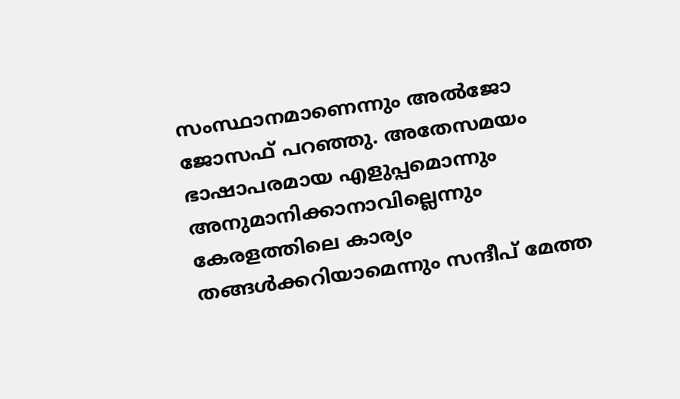സംസ്ഥാനമാണെന്നും അല്‍ജോ ജോസഫ് പറഞ്ഞു. അതേസമയം ഭാഷാപരമായ എളുപ്പമൊന്നും അനുമാനിക്കാനാവില്ലെന്നും കേരളത്തിലെ കാര്യം തങ്ങള്‍ക്കറിയാമെന്നും സന്ദീപ് മേത്ത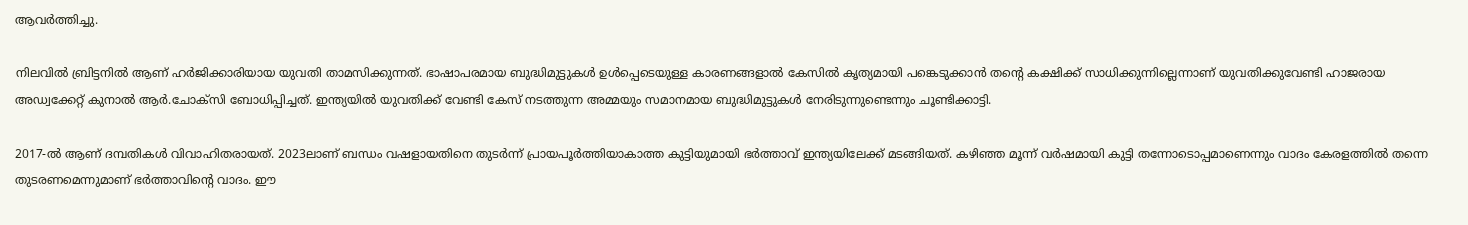ആവര്‍ത്തിച്ചു.

നിലവില്‍ ബ്രിട്ടനില്‍ ആണ് ഹര്‍ജിക്കാരിയായ യുവതി താമസിക്കുന്നത്. ഭാഷാപരമായ ബുദ്ധിമുട്ടുകൾ ഉൾപ്പെടെയുള്ള കാരണങ്ങളാൽ കേസിൽ കൃത്യമായി പങ്കെടുക്കാൻ തന്റെ കക്ഷിക്ക് സാധിക്കുന്നില്ലെന്നാണ് യുവതിക്കുവേണ്ടി ഹാജരായ അഡ്വക്കേറ്റ് കുനാൽ ആർ.ചോക്സി ബോധിപ്പിച്ചത്. ഇന്ത്യയിൽ യുവതിക്ക് വേണ്ടി കേസ് നടത്തുന്ന അമ്മയും സമാനമായ ബുദ്ധിമുട്ടുകൾ നേരിടുന്നുണ്ടെന്നും ചൂണ്ടിക്കാട്ടി.

2017-ൽ ആണ് ദമ്പതികള്‍ വിവാഹിതരായത്. 2023ലാണ് ബന്ധം വഷളായതിനെ തുടര്‍ന്ന് പ്രായപൂര്‍ത്തിയാകാത്ത കുട്ടിയുമായി ഭര്‍ത്താവ് ഇന്ത്യയിലേക്ക് മടങ്ങിയത്. കഴിഞ്ഞ മൂന്ന് വർഷമായി കുട്ടി തന്നോടൊപ്പമാണെന്നും വാദം കേരളത്തില്‍ തന്നെ തുടരണമെന്നുമാണ് ഭര്‍ത്താവിന്റെ വാദം. ഈ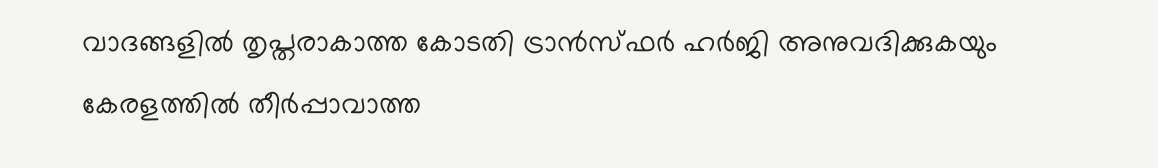വാദങ്ങളില്‍ തൃപ്തരാകാത്ത കോടതി ട്രാൻസ്ഫർ ഹർജി അനുവദിക്കുകയും കേരളത്തിൽ തീർപ്പാവാത്ത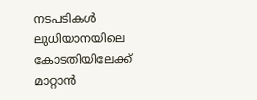നടപടികൾ ലുധിയാനയിലെ കോടതിയിലേക്ക് മാറ്റാൻ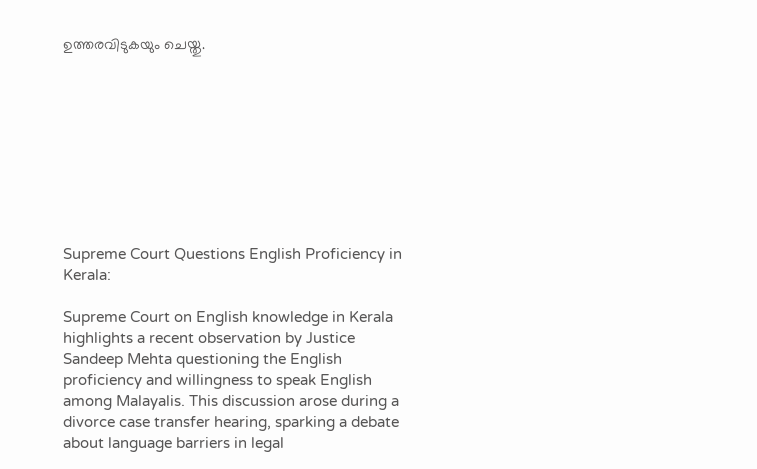ഉത്തരവിടുകയും ചെയ്തു.









Supreme Court Questions English Proficiency in Kerala:

Supreme Court on English knowledge in Kerala highlights a recent observation by Justice Sandeep Mehta questioning the English proficiency and willingness to speak English among Malayalis. This discussion arose during a divorce case transfer hearing, sparking a debate about language barriers in legal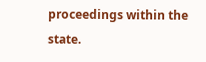proceedings within the state.